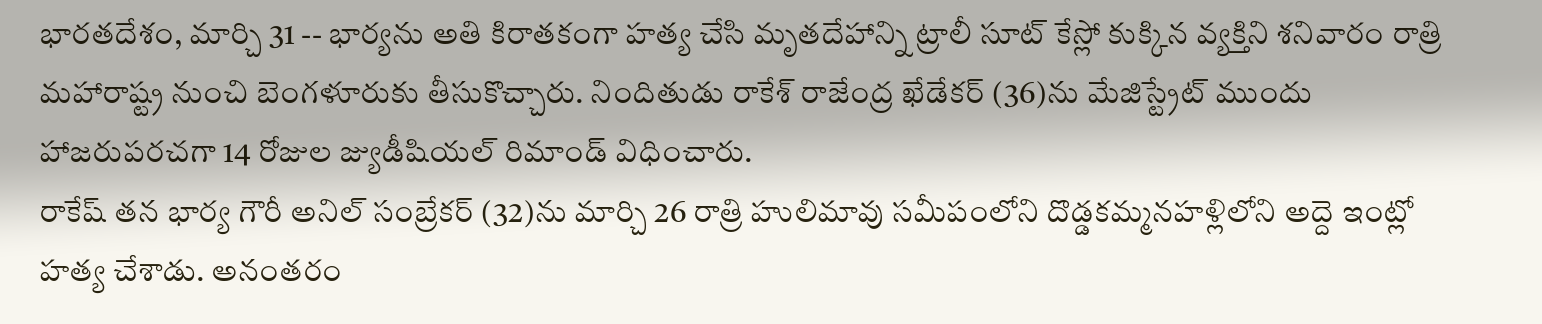భారతదేశం, మార్చి 31 -- భార్యను అతి కిరాతకంగా హత్య చేసి మృతదేహాన్ని ట్రాలీ సూట్ కేస్లో కుక్కిన వ్యక్తిని శనివారం రాత్రి మహారాష్ట్ర నుంచి బెంగళూరుకు తీసుకొచ్చారు. నిందితుడు రాకేశ్ రాజేంద్ర ఖేడేకర్ (36)ను మేజిస్ట్రేట్ ముందు హాజరుపరచగా 14 రోజుల జ్యుడీషియల్ రిమాండ్ విధించారు.
రాకేష్ తన భార్య గౌరీ అనిల్ సంబ్రేకర్ (32)ను మార్చి 26 రాత్రి హులిమావు సమీపంలోని దొడ్డకమ్మనహళ్లిలోని అద్దె ఇంట్లో హత్య చేశాడు. అనంతరం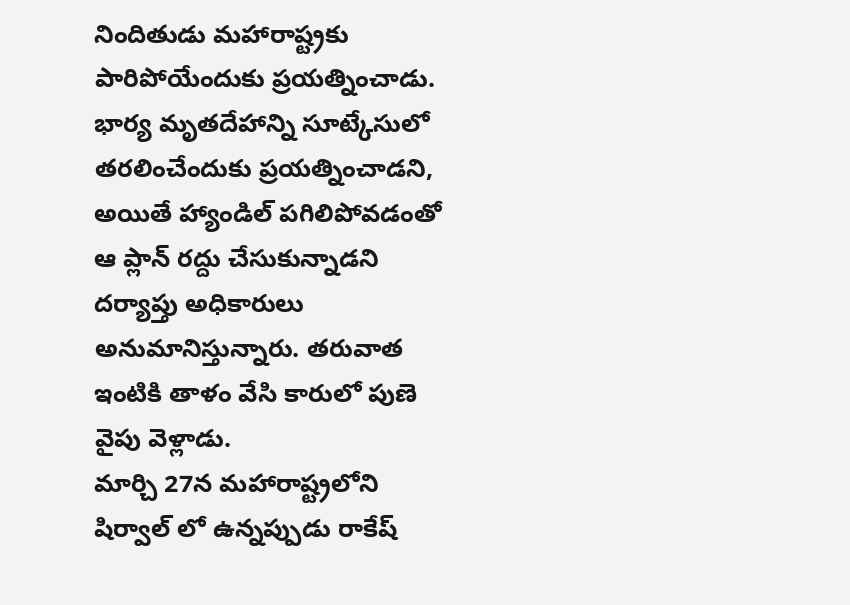నిందితుడు మహారాష్ట్రకు పారిపోయేందుకు ప్రయత్నించాడు.
భార్య మృతదేహాన్ని సూట్కేసులో తరలించేందుకు ప్రయత్నించాడని, అయితే హ్యాండిల్ పగిలిపోవడంతో ఆ ప్లాన్ రద్దు చేసుకున్నాడని దర్యాప్తు అధికారులు అనుమానిస్తున్నారు. తరువాత ఇంటికి తాళం వేసి కారులో పుణె వైపు వెళ్లాడు.
మార్చి 27న మహారాష్ట్రలోని షిర్వాల్ లో ఉన్నప్పుడు రాకేష్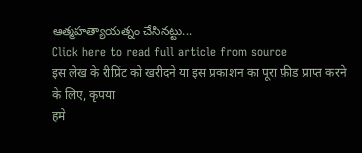ఆత్మహత్యాయత్నం చేసినట్టు...
Click here to read full article from source
इस लेख के रीप्रिंट को खरीदने या इस प्रकाशन का पूरा फ़ीड प्राप्त करने के लिए, कृपया
हमे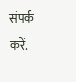संपर्क करें.